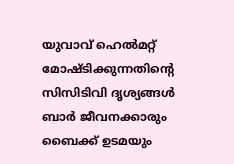യുവാവ് ഹെൽമറ്റ് മോഷ്ടിക്കുന്നതിന്‍റെ സിസിടിവി ദൃശ്യങ്ങൾ ബാർ ജീവനക്കാരും ബൈക്ക് ഉടമയും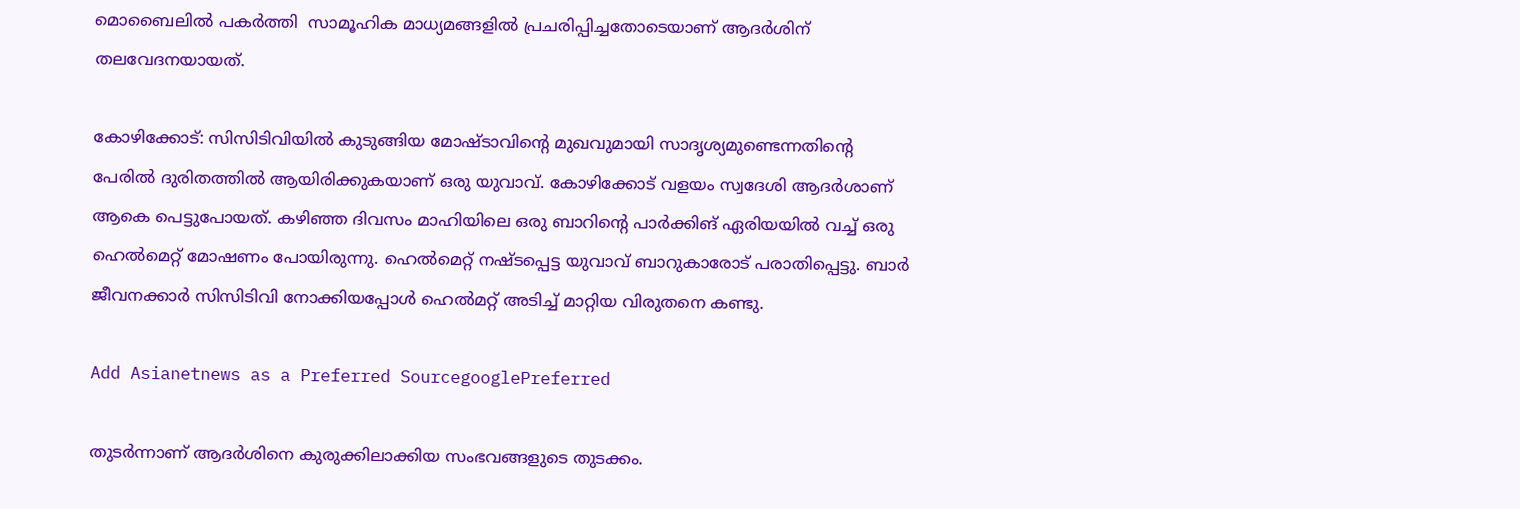മൊബൈലിൽ പകർത്തി  സാമൂഹിക മാധ്യമങ്ങളിൽ പ്രചരിപ്പിച്ചതോടെയാണ് ആദർശിന് തലവേദനയായത്.

കോഴിക്കോട്: സിസിടിവിയിൽ കുടുങ്ങിയ മോഷ്ടാവിന്‍റെ മുഖവുമായി സാദൃശ്യമുണ്ടെന്നതിന്‍റെ പേരിൽ ദുരിതത്തിൽ ആയിരിക്കുകയാണ് ഒരു യുവാവ്. കോഴിക്കോട് വളയം സ്വദേശി ആദർശാണ് ആകെ പെട്ടുപോയത്. കഴിഞ്ഞ ദിവസം മാഹിയിലെ ഒരു ബാറിന്‍റെ പാർക്കിങ് ഏരിയയിൽ വച്ച് ഒരു ഹെൽമെറ്റ് മോഷണം പോയിരുന്നു. ഹെൽമെറ്റ് നഷ്ടപ്പെട്ട യുവാവ് ബാറുകാരോട് പരാതിപ്പെട്ടു. ബാർ ജീവനക്കാർ സിസിടിവി നോക്കിയപ്പോൾ ഹെൽമറ്റ് അടിച്ച് മാറ്റിയ വിരുതനെ കണ്ടു.

Add Asianetnews as a Preferred SourcegooglePreferred

തുടർന്നാണ് ആദർശിനെ കുരുക്കിലാക്കിയ സംഭവങ്ങളുടെ തുടക്കം.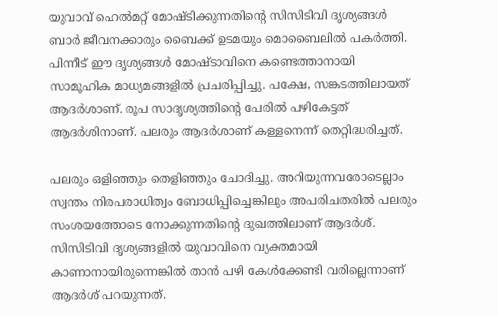യുവാവ് ഹെൽമറ്റ് മോഷ്ടിക്കുന്നതിന്‍റെ സിസിടിവി ദൃശ്യങ്ങൾ ബാർ ജീവനക്കാരും ബൈക്ക് ഉടമയും മൊബൈലിൽ പകർത്തി. പിന്നീട് ഈ ദൃശ്യങ്ങൾ മോഷ്ടാവിനെ കണ്ടെത്താനായി സാമൂഹിക മാധ്യമങ്ങളിൽ പ്രചരിപ്പിച്ചു. പക്ഷേ, സങ്കടത്തിലായത് ആദർശാണ്. രൂപ സാദൃശ്യത്തിന്‍റെ പേരിൽ പഴികേട്ടത് ആദർശിനാണ്. പലരും ആദർശാണ് കള്ളനെന്ന് തെറ്റിദ്ധരിച്ചത്.

പലരും ഒളിഞ്ഞും തെളിഞ്ഞും ചോദിച്ചു. അറിയുന്നവരോടെല്ലാം സ്വന്തം നിരപരാധിത്വം ബോധിപ്പിച്ചെങ്കിലും അപരിചതരിൽ പലരും സംശയത്തോടെ നോക്കുന്നതിന്‍റെ ദുഖത്തിലാണ് ആദർശ്. സിസിടിവി ദൃശ്യങ്ങളിൽ യുവാവിനെ വ്യക്തമായി കാണാനായിരുന്നെങ്കിൽ താൻ പഴി കേൾക്കേണ്ടി വരില്ലെന്നാണ് ആദർശ് പറയുന്നത്.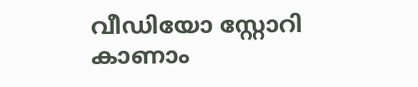വീഡിയോ സ്റ്റോറി കാണാം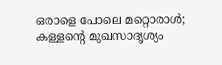ഒരാളെ പോലെ മറ്റൊരാൾ; കള്ളന്റെ മുഖസാദൃശ്യം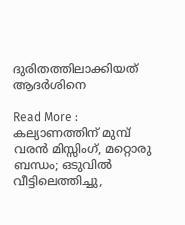ദുരിതത്തിലാക്കിയത് ആദർശിനെ

Read More : കല്യാണത്തിന് മുമ്പ് വരൻ മിസ്സിംഗ്, മറ്റൊരു ബന്ധം; ഒടുവിൽ വീട്ടിലെത്തിച്ചു,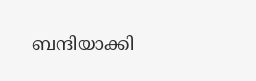ബന്ദിയാക്കി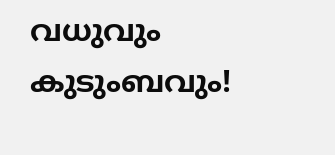വധുവും കുടുംബവും!